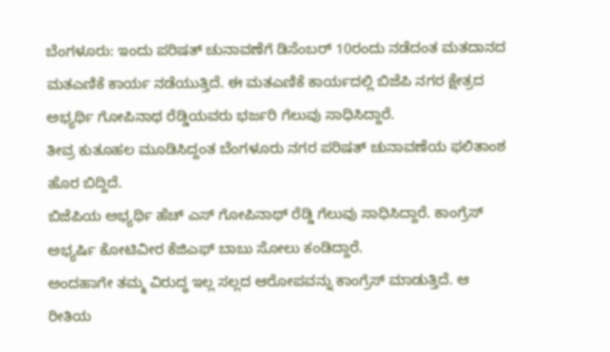ಬೆಂಗಳೂರು: ಇಂದು ಪರಿಷತ್ ಚುನಾವಣೆಗೆ ಡಿಸೆಂಬರ್ 10ರಂದು ನಡೆದಂತ ಮತದಾನದ ಮತಎಣಿಕೆ ಕಾರ್ಯ ನಡೆಯುತ್ತಿದೆ. ಈ ಮತಎಣಿಕೆ ಕಾರ್ಯದಲ್ಲಿ ಬಿಜೆಪಿ ನಗರ ಕ್ಷೇತ್ರದ ಅಭ್ಯರ್ಥಿ ಗೋಪಿನಾಥ ರೆಡ್ಡಿಯವರು ಭರ್ಜರಿ ಗೆಲುವು ಸಾಧಿಸಿದ್ದಾರೆ.
ತೀವ್ರ ಕುತೂಹಲ ಮೂಡಿಸಿದ್ದಂತ ಬೆಂಗಳೂರು ನಗರ ಪರಿಷತ್ ಚುನಾವಣೆಯ ಫಲಿತಾಂಶ ಹೊರ ಬಿದ್ದಿದೆ.
ಬಿಜೆಪಿಯ ಅಭ್ಯರ್ಥಿ ಹೆಚ್ ಎಸ್ ಗೋಪಿನಾಥ್ ರೆಡ್ಡಿ ಗೆಲುವು ಸಾಧಿಸಿದ್ದಾರೆ. ಕಾಂಗ್ರೆಸ್ ಅಭ್ಯರ್ಷಿ ಕೋಟಿವೀರ ಕೆಜಿಎಫ್ ಬಾಬು ಸೋಲು ಕಂಡಿದ್ದಾರೆ.
ಅಂದಹಾಗೇ ತಮ್ಮ ವಿರುದ್ಧ ಇಲ್ಲ ಸಲ್ಲದ ಆರೋಪವನ್ನು ಕಾಂಗ್ರೆಸ್ ಮಾಡುತ್ತಿದೆ. ಆ ರೀತಿಯ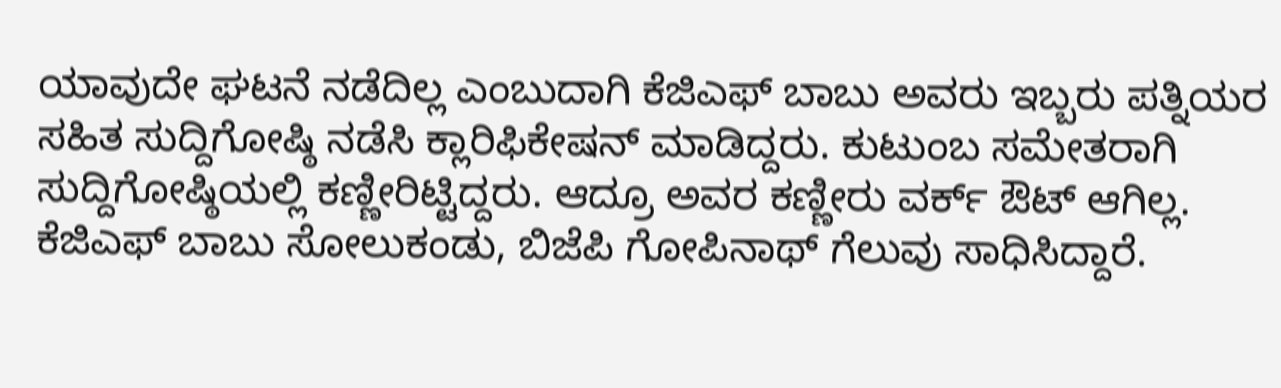ಯಾವುದೇ ಘಟನೆ ನಡೆದಿಲ್ಲ ಎಂಬುದಾಗಿ ಕೆಜಿಎಫ್ ಬಾಬು ಅವರು ಇಬ್ಬರು ಪತ್ನಿಯರ ಸಹಿತ ಸುದ್ದಿಗೋಷ್ಠಿ ನಡೆಸಿ ಕ್ಲಾರಿಫಿಕೇಷನ್ ಮಾಡಿದ್ದರು. ಕುಟುಂಬ ಸಮೇತರಾಗಿ ಸುದ್ದಿಗೋಷ್ಠಿಯಲ್ಲಿ ಕಣ್ಣೀರಿಟ್ಟಿದ್ದರು. ಆದ್ರೂ ಅವರ ಕಣ್ಣೀರು ವರ್ಕ್ ಔಟ್ ಆಗಿಲ್ಲ. ಕೆಜಿಎಫ್ ಬಾಬು ಸೋಲುಕಂಡು, ಬಿಜೆಪಿ ಗೋಪಿನಾಥ್ ಗೆಲುವು ಸಾಧಿಸಿದ್ದಾರೆ.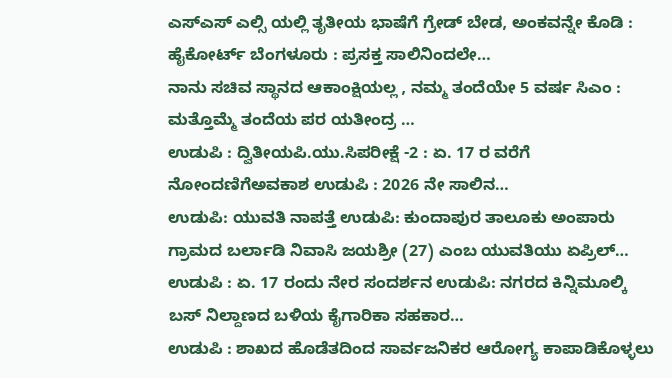ಎಸ್ಎಸ್ ಎಲ್ಸಿ ಯಲ್ಲಿ ತೃತೀಯ ಭಾಷೆಗೆ ಗ್ರೇಡ್ ಬೇಡ, ಅಂಕವನ್ನೇ ಕೊಡಿ : ಹೈಕೋರ್ಟ್ ಬೆಂಗಳೂರು : ಪ್ರಸಕ್ತ ಸಾಲಿನಿಂದಲೇ…
ನಾನು ಸಚಿವ ಸ್ಥಾನದ ಆಕಾಂಕ್ಷಿಯಲ್ಲ , ನಮ್ಮ ತಂದೆಯೇ 5 ವರ್ಷ ಸಿಎಂ : ಮತ್ತೊಮ್ಮೆ ತಂದೆಯ ಪರ ಯತೀಂದ್ರ …
ಉಡುಪಿ : ದ್ವಿತೀಯಪಿ.ಯು.ಸಿಪರೀಕ್ಷೆ -2 : ಏ. 17 ರ ವರೆಗೆ ನೋಂದಣಿಗೆಅವಕಾಶ ಉಡುಪಿ : 2026 ನೇ ಸಾಲಿನ…
ಉಡುಪಿ: ಯುವತಿ ನಾಪತ್ತೆ ಉಡುಪಿ: ಕುಂದಾಪುರ ತಾಲೂಕು ಅಂಪಾರು ಗ್ರಾಮದ ಬರ್ಲಾಡಿ ನಿವಾಸಿ ಜಯಶ್ರೀ (27) ಎಂಬ ಯುವತಿಯು ಏಪ್ರಿಲ್…
ಉಡುಪಿ : ಏ. 17 ರಂದು ನೇರ ಸಂದರ್ಶನ ಉಡುಪಿ: ನಗರದ ಕಿನ್ನಿಮೂಲ್ಕಿ ಬಸ್ ನಿಲ್ದಾಣದ ಬಳಿಯ ಕೈಗಾರಿಕಾ ಸಹಕಾರ…
ಉಡುಪಿ : ಶಾಖದ ಹೊಡೆತದಿಂದ ಸಾರ್ವಜನಿಕರ ಆರೋಗ್ಯ ಕಾಪಾಡಿಕೊಳ್ಳಲು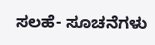ಸಲಹೆ- ಸೂಚನೆಗಳು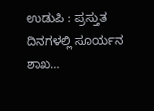ಉಡುಪಿ : ಪ್ರಸ್ತುತ ದಿನಗಳಲ್ಲಿ ಸೂರ್ಯನ ಶಾಖ…